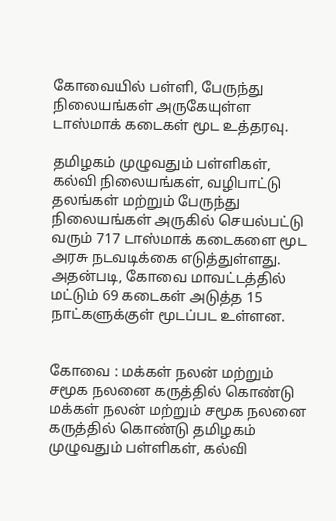கோவையில் பள்ளி, பேருந்து நிலையங்கள் அருகேயுள்ள டாஸ்மாக் கடைகள் மூட உத்தரவு.

தமிழகம் முழுவதும் பள்ளிகள், கல்வி நிலையங்கள், வழிபாட்டு தலங்கள் மற்றும் பேருந்து நிலையங்கள் அருகில் செயல்பட்டு வரும் 717 டாஸ்மாக் கடைகளை மூட அரசு நடவடிக்கை எடுத்துள்ளது. அதன்படி, கோவை மாவட்டத்தில் மட்டும் 69 கடைகள் அடுத்த 15 நாட்களுக்குள் மூடப்பட உள்ளன.


கோவை : மக்கள் நலன் மற்றும் சமூக நலனை கருத்தில் கொண்டு மக்கள் நலன் மற்றும் சமூக நலனை கருத்தில் கொண்டு தமிழகம் முழுவதும் பள்ளிகள், கல்வி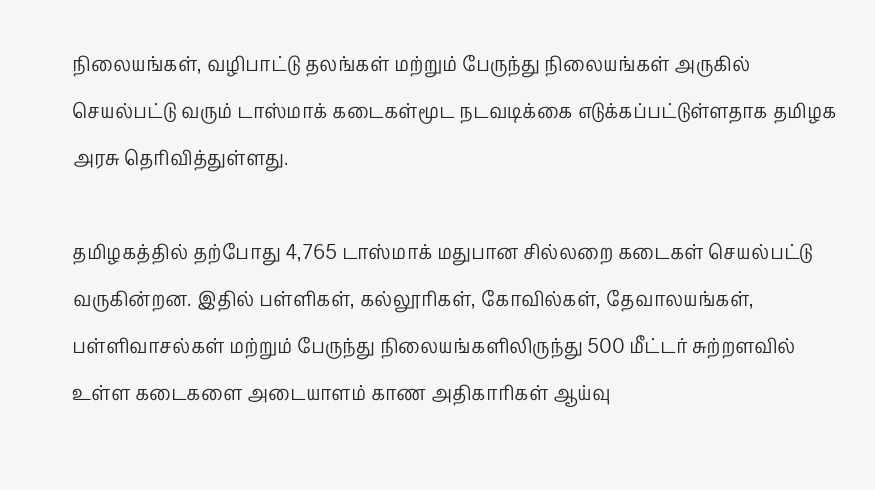நிலையங்கள், வழிபாட்டு தலங்கள் மற்றும் பேருந்து நிலையங்கள் அருகில் செயல்பட்டு வரும் டாஸ்மாக் கடைகள்மூட நடவடிக்கை எடுக்கப்பட்டுள்ளதாக தமிழக அரசு தெரிவித்துள்ளது.

தமிழகத்தில் தற்போது 4,765 டாஸ்மாக் மதுபான சில்லறை கடைகள் செயல்பட்டு வருகின்றன. இதில் பள்ளிகள், கல்லூரிகள், கோவில்கள், தேவாலயங்கள், பள்ளிவாசல்கள் மற்றும் பேருந்து நிலையங்களிலிருந்து 500 மீட்டர் சுற்றளவில் உள்ள கடைகளை அடையாளம் காண அதிகாரிகள் ஆய்வு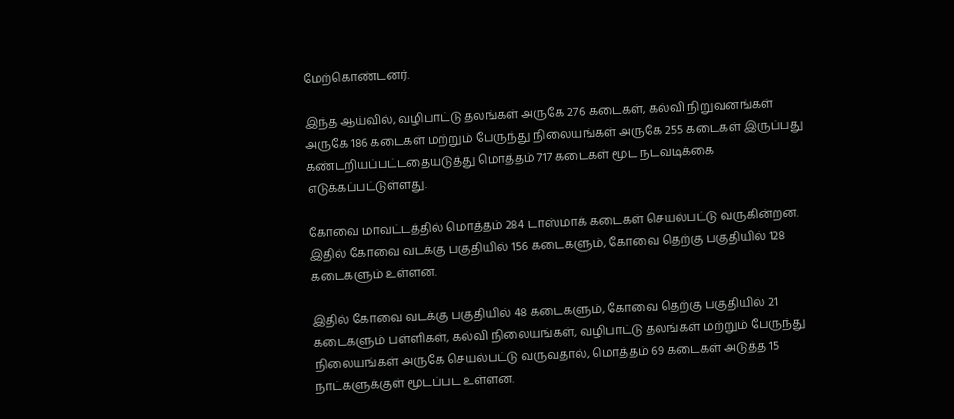மேற்கொண்டனர்.

இந்த ஆய்வில், வழிபாட்டு தலங்கள் அருகே 276 கடைகள், கல்வி நிறுவனங்கள் அருகே 186 கடைகள் மற்றும் பேருந்து நிலையங்கள் அருகே 255 கடைகள் இருப்பது கண்டறியப்பட்டதையடுத்து மொத்தம் 717 கடைகள் மூட நடவடிக்கை எடுக்கப்பட்டுள்ளது.

கோவை மாவட்டத்தில் மொத்தம் 284 டாஸ்மாக் கடைகள் செயல்பட்டு வருகின்றன. இதில் கோவை வடக்கு பகுதியில் 156 கடைகளும், கோவை தெற்கு பகுதியில் 128 கடைகளும் உள்ளன.

இதில் கோவை வடக்கு பகுதியில் 48 கடைகளும், கோவை தெற்கு பகுதியில் 21 கடைகளும் பள்ளிகள், கல்வி நிலையங்கள், வழிபாட்டு தலங்கள் மற்றும் பேருந்து நிலையங்கள் அருகே செயல்பட்டு வருவதால், மொத்தம் 69 கடைகள் அடுத்த 15 நாட்களுக்குள் மூடப்பட உள்ளன.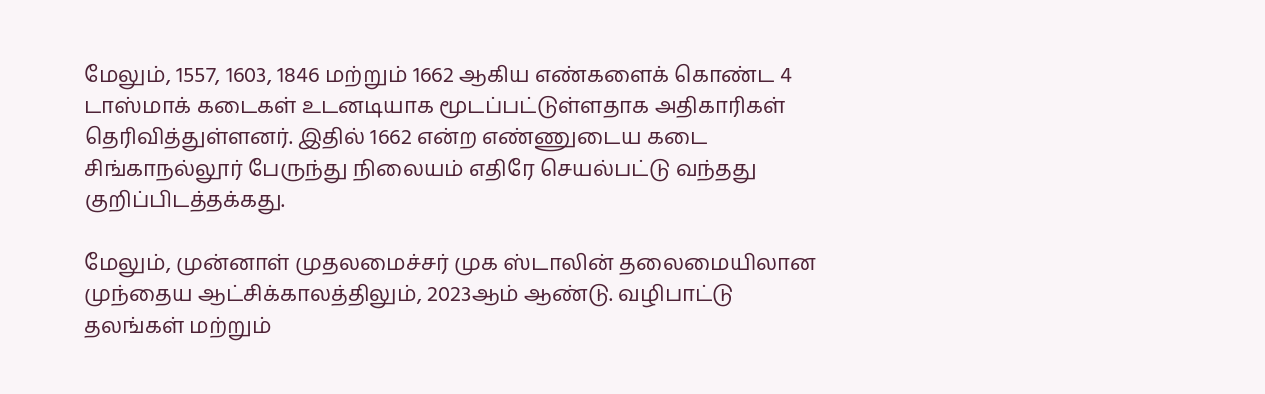மேலும், 1557, 1603, 1846 மற்றும் 1662 ஆகிய எண்களைக் கொண்ட 4 டாஸ்மாக் கடைகள் உடனடியாக மூடப்பட்டுள்ளதாக அதிகாரிகள் தெரிவித்துள்ளனர். இதில் 1662 என்ற எண்ணுடைய கடை சிங்காநல்லூர் பேருந்து நிலையம் எதிரே செயல்பட்டு வந்தது குறிப்பிடத்தக்கது.

மேலும், முன்னாள் முதலமைச்சர் முக ஸ்டாலின் தலைமையிலான முந்தைய ஆட்சிக்காலத்திலும், 2023ஆம் ஆண்டு. வழிபாட்டு தலங்கள் மற்றும்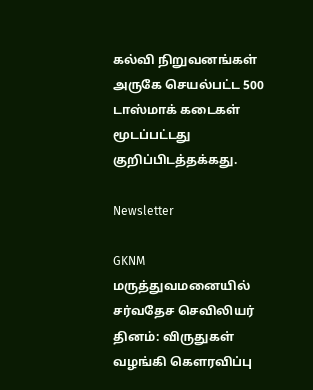கல்வி நிறுவனங்கள் அருகே செயல்பட்ட 500 டாஸ்மாக் கடைகள் மூடப்பட்டது குறிப்பிடத்தக்கது.

Newsletter

GKNM மருத்துவமனையில் சர்வதேச செவிலியர் தினம்: விருதுகள் வழங்கி கௌரவிப்பு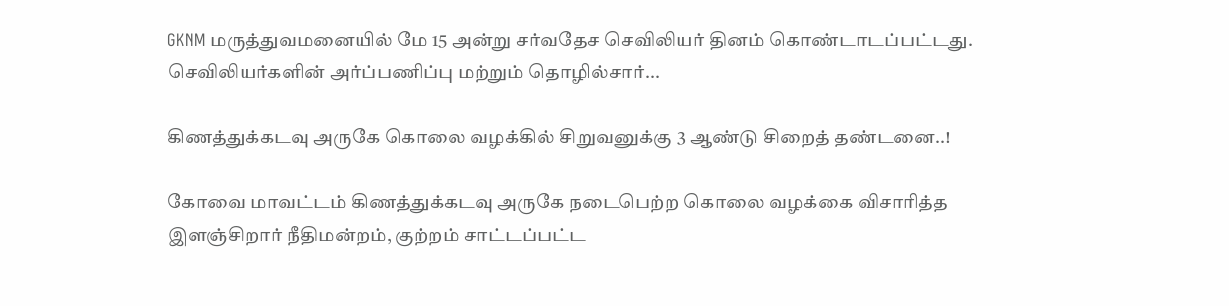GKNM மருத்துவமனையில் மே 15 அன்று சர்வதேச செவிலியர் தினம் கொண்டாடப்பட்டது. செவிலியர்களின் அர்ப்பணிப்பு மற்றும் தொழில்சார்...

கிணத்துக்கடவு அருகே கொலை வழக்கில் சிறுவனுக்கு 3 ஆண்டு சிறைத் தண்டனை..!

கோவை மாவட்டம் கிணத்துக்கடவு அருகே நடைபெற்ற கொலை வழக்கை விசாரித்த இளஞ்சிறார் நீதிமன்றம், குற்றம் சாட்டப்பட்ட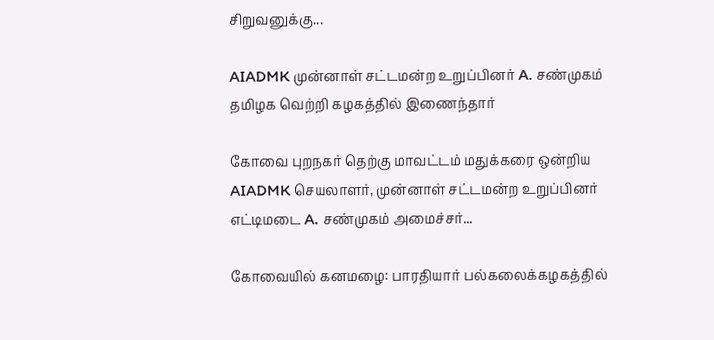சிறுவனுக்கு...

AIADMK முன்னாள் சட்டமன்ற உறுப்பினர் A. சண்முகம் தமிழக வெற்றி கழகத்தில் இணைந்தார்

கோவை புறநகர் தெற்கு மாவட்டம் மதுக்கரை ஒன்றிய AIADMK செயலாளர், முன்னாள் சட்டமன்ற உறுப்பினர் எட்டிமடை A. சண்முகம் அமைச்சர்...

கோவையில் கனமழை: பாரதியார் பல்கலைக்கழகத்தில்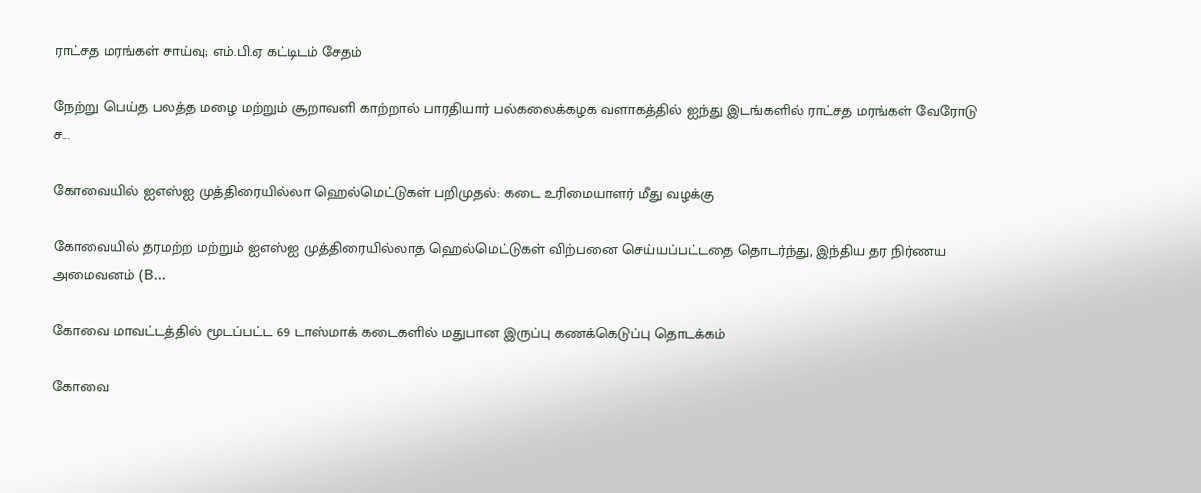ராட்சத மரங்கள் சாய்வு; எம்.பி.ஏ கட்டிடம் சேதம்

நேற்று பெய்த பலத்த மழை மற்றும் சூறாவளி காற்றால் பாரதியார் பல்கலைக்கழக வளாகத்தில் ஐந்து இடங்களில் ராட்சத மரங்கள் வேரோடு ச...

கோவையில் ஐஎஸ்ஐ முத்திரையில்லா ஹெல்மெட்டுகள் பறிமுதல்: கடை உரிமையாளர் மீது வழக்கு

கோவையில் தரமற்ற மற்றும் ஐஎஸ்ஐ முத்திரையில்லாத ஹெல்மெட்டுகள் விற்பனை செய்யப்பட்டதை தொடர்ந்து, இந்திய தர நிர்ணய அமைவனம் (B...

கோவை மாவட்டத்தில் மூடப்பட்ட 69 டாஸ்மாக் கடைகளில் மதுபான இருப்பு கணக்கெடுப்பு தொடக்கம்

கோவை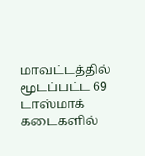மாவட்டத்தில் மூடப்பட்ட 69 டாஸ்மாக் கடைகளில்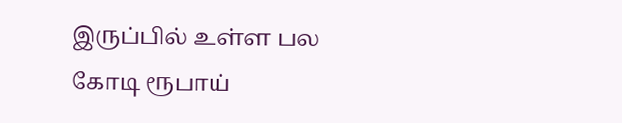இருப்பில் உள்ள பல கோடி ரூபாய்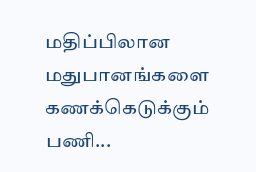மதிப்பிலான மதுபானங்களை கணக்கெடுக்கும் பணி...